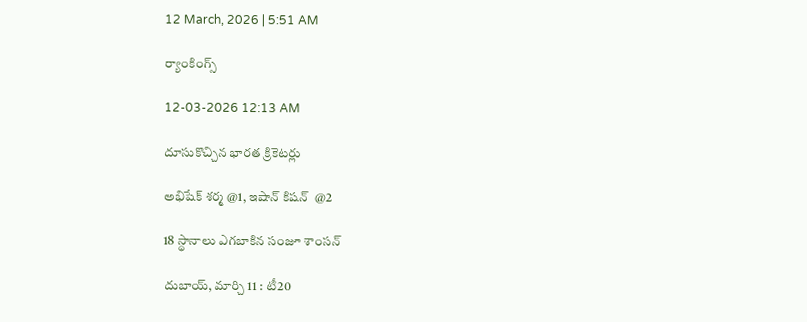12 March, 2026 | 5:51 AM

ర్యాంకింగ్స్‌

12-03-2026 12:13 AM

దూసుకొచ్చిన భారత క్రికెటర్లు

అభిషేక్ శర్మ @1, ఇషాన్ కిషన్  @2

18 స్థానాలు ఎగబాకిన సంజూ శాంసన్

దుబాయ్, మార్చి 11 : టీ20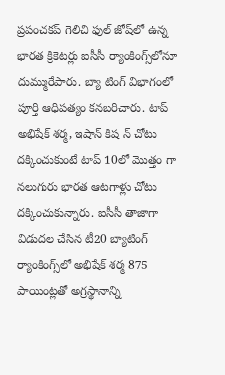ప్రపంచకప్ గెలిచి ఫుల్ జోష్‌లో ఉన్న భారత క్రికెటర్లు ఐసీసీ ర్యాంకింగ్స్‌లోనూ దుమ్మురేపారు. బ్యా టింగ్ విభాగంలో పూర్తి ఆధిపత్యం కనబరిచారు. టాప్ అభిషేక్ శర్మ, ఇషాన్ కిష న్ చోటు దక్కించుకుంటే టాప్ 10లో మొత్తం గా నలుగురు భారత ఆటగాళ్లు చోటు దక్కించుకున్నారు. ఐసీసీ తాజాగా విడుదల చేసిన టీ20 బ్యాటింగ్ ర్యాంకింగ్స్‌లో అభిషేక్ శర్మ 875 పాయింట్లతో అగ్రస్థానాన్ని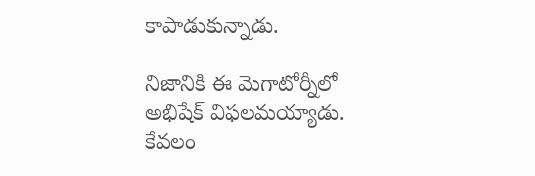కాపాడుకున్నాడు.

నిజానికి ఈ మెగాటోర్నీలో అభిషేక్ విఫలమయ్యాడు. కేవలం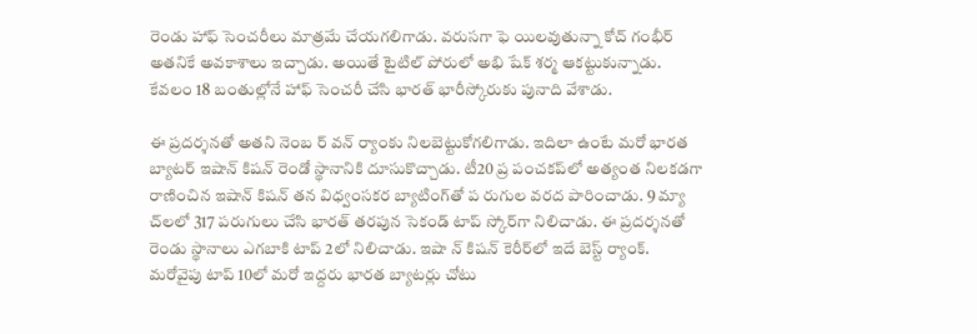రెండు హాఫ్ సెంచరీలు మాత్రమే చేయగలిగాడు. వరుసగా ఫె యిలవుతున్నా కోచ్ గంభీర్ అతనికే అవకాశాలు ఇచ్చాడు. అయితే టైటిల్ పోరులో అభి షేక్ శర్మ ఆకట్టుకున్నాడు. కేవలం 18 బంతుల్లోనే హాఫ్ సెంచరీ చేసి భారత్ భారీస్కోరుకు పునాది వేశాడు.

ఈ ప్రదర్శనతో అతని నెంబ ర్ వన్ ర్యాంకు నిలబెట్టుకోగలిగాడు. ఇదిలా ఉంటే మరో భారత బ్యాటర్ ఇషాన్ కిషన్ రెండో స్థానానికి దూసుకొచ్చాడు. టీ20 ప్ర పంచకప్‌లో అత్యంత నిలకడగా రాణించిన ఇషాన్ కిషన్ తన విధ్వంసకర బ్యాటింగ్‌తో ప రుగుల వరద పారించాడు. 9 మ్యా చ్‌లలో 317 పరుగులు చేసి భారత్ తరపున సెకండ్ టాప్ స్కోర్‌గా నిలిచాడు. ఈ ప్రదర్శనతో రెండు స్థానాలు ఎగబాకి టాప్ 2లో నిలిచాడు. ఇషా న్ కిషన్ కెరీర్‌లో ఇదే బెస్ట్ ర్యాంక్. మరోవైపు టాప్ 10లో మరో ఇద్దరు భారత బ్యాటర్లు చోటు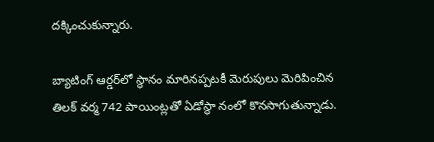దక్కించుకున్నారు.

బ్యాటింగ్ ఆర్డర్‌లో స్థానం మారినప్పటకీ మెరుపులు మెరిపించిన తిలక్ వర్మ 742 పాయింట్లతో ఏడోస్థా నంలో కొనసాగుతున్నాడు.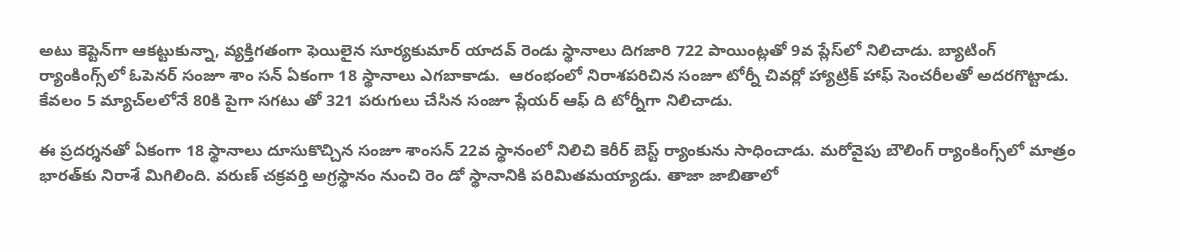అటు కెప్టెన్‌గా ఆకట్టుకున్నా, వ్యక్తిగతంగా ఫెయిలైన సూర్యకుమార్ యాదవ్ రెండు స్థానాలు దిగజారి 722 పాయింట్లతో 9వ ప్లేస్‌లో నిలిచాడు. బ్యాటింగ్ ర్యాంకింగ్స్‌లో ఓపెనర్ సంజూ శాం సన్ ఏకంగా 18 స్థానాలు ఎగబాకాడు.  ఆరంభంలో నిరాశపరిచిన సంజూ టోర్నీ చివర్లో హ్యాట్రిక్ హాఫ్ సెంచరీలతో అదరగొట్టాడు. కేవలం 5 మ్యాచ్‌లలోనే 80కి పైగా సగటు తో 321 పరుగులు చేసిన సంజూ ప్లేయర్ ఆఫ్ ది టోర్నీగా నిలిచాడు.

ఈ ప్రదర్శనతో ఏకంగా 18 స్థానాలు దూసుకొచ్చిన సంజూ శాంసన్ 22వ స్థానంలో నిలిచి కెరీర్ బెస్ట్ ర్యాంకును సాధించాడు. మరోవైపు బౌలింగ్ ర్యాంకింగ్స్‌లో మాత్రం భారత్‌కు నిరాశే మిగిలింది. వరుణ్ చక్రవర్తి అగ్రస్థానం నుంచి రెం డో స్థానానికి పరిమితమయ్యాడు. తాజా జాబితాలో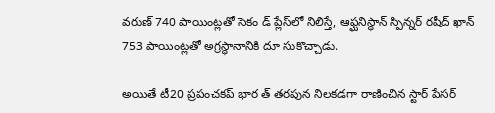వరుణ్ 740 పాయింట్లతో సెకం డ్ ప్లేస్‌లో నిలిస్తే, ఆఫ్ఘనిస్థాన్ స్పిన్నర్ రషీద్ ఖాన్ 753 పాయింట్లతో అగ్రస్థానానికి దూ సుకొచ్చాడు.

అయితే టీ20 ప్రపంచకప్ భార త్ తరపున నిలకడగా రాణించిన స్టార్ పేసర్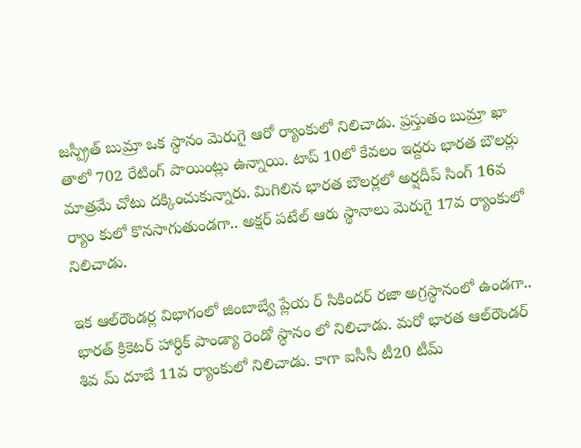జస్ప్రీత్ బుమ్రా ఒక స్థానం మెరుగై ఆరో ర్యాంకులో నిలిచాడు. ప్రస్తుతం బుమ్రా ఖా తాలో 702 రేటింగ్ పాయింట్లు ఉన్నాయి. టాప్ 10లో కేవలం ఇద్దరు భారత బౌలర్లు మాత్రమే చోటు దక్కించుకున్నారు. మిగిలిన భారత బౌలర్లలో అర్షదీప్ సింగ్ 16వ ర్యాం కులో కొనసాగుతుండగా.. అక్షర్ పటేల్ ఆరు స్థానాలు మెరుగై 17వ ర్యాంకులో నిలిచాడు.

ఇక ఆల్‌రౌండర్ల విభాగంలో జింబాబ్వే ప్లేయ ర్ సికిందర్ రజా అగ్రస్థానంలో ఉండగా.. భారత్ క్రికెటర్ హార్థిక్ పాండ్యా రెండో స్థానం లో నిలిచాడు. మరో భారత ఆల్‌రౌండర్ శివ మ్ దూబే 11వ ర్యాంకులో నిలిచాడు. కాగా ఐసీసీ టీ20 టీమ్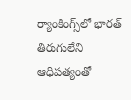ర్యాంకింగ్స్‌లో భారత్ తిరుగులేని ఆధిపత్యంతో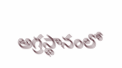అగ్రస్థానంలో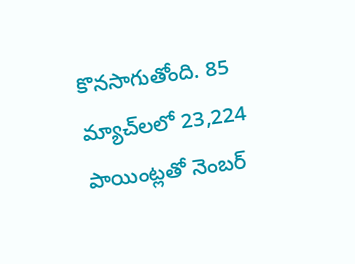కొనసాగుతోంది. 85 మ్యాచ్‌లలో 23,224 పాయింట్లతో నెంబర్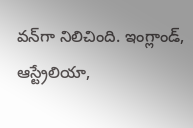వన్‌గా నిలిచింది. ఇంగ్లాండ్, ఆస్ట్రేలియా,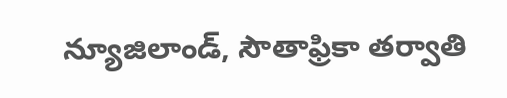న్యూజిలాండ్, సౌతాఫ్రికా తర్వాతి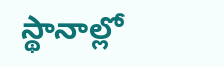స్థానాల్లో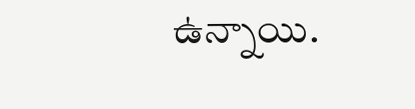ఉన్నాయి.